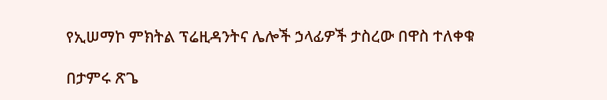የኢሠማኮ ምክትል ፕሬዚዳንትና ሌሎች ኃላፊዎች ታስረው በዋስ ተለቀቁ

በታምሩ ጽጌ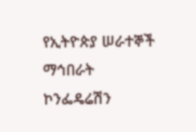የኢትዮጵያ ሠራተኞች ማኅበራት ኮንፌዴሬሽን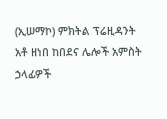(ኢሠማኮ) ምክትል ፕሬዚዳንት አቶ ዘነበ ከበደና ሌሎች አምስት ኃላፊዎች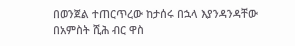በወንጀል ተጠርጥረው ከታሰሩ በኋላ እያንዳንዳቸው በአምስት ሺሕ ብር ዋስ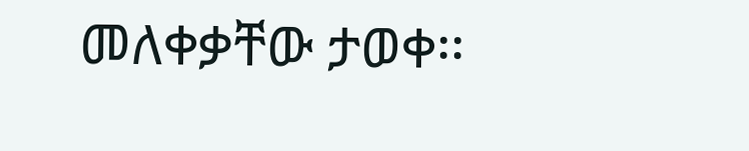መለቀቃቸው ታወቀ፡፡